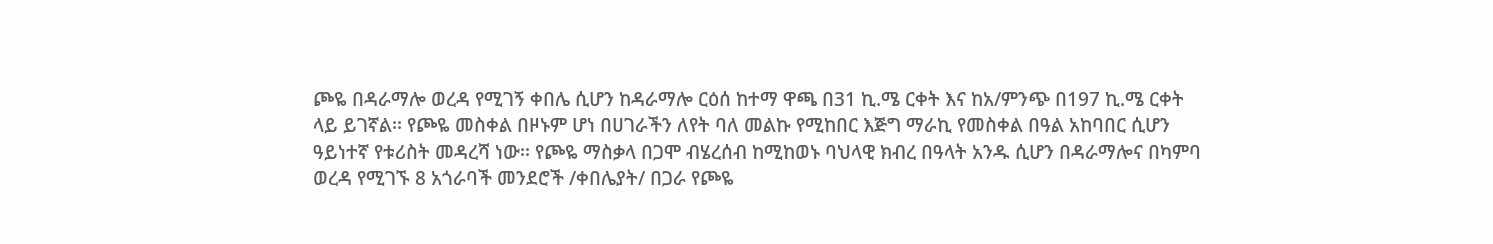ጮዬ በዳራማሎ ወረዳ የሚገኝ ቀበሌ ሲሆን ከዳራማሎ ርዕሰ ከተማ ዋጫ በ31 ኪ.ሜ ርቀት እና ከአ/ምንጭ በ197 ኪ.ሜ ርቀት ላይ ይገኛል፡፡ የጮዬ መስቀል በዞኑም ሆነ በሀገራችን ለየት ባለ መልኩ የሚከበር እጅግ ማራኪ የመስቀል በዓል አከባበር ሲሆን ዓይነተኛ የቱሪስት መዳረሻ ነው፡፡ የጮዬ ማስቃላ በጋሞ ብሄረሰብ ከሚከወኑ ባህላዊ ክብረ በዓላት አንዱ ሲሆን በዳራማሎና በካምባ ወረዳ የሚገኙ 8 አጎራባች መንደሮች /ቀበሌያት/ በጋራ የጮዬ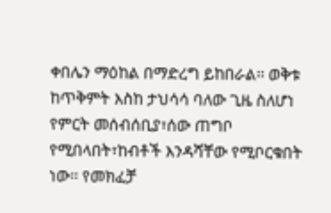ቀበሌን ማዕከል በማድረግ ይከበራል፡፡ ወቅቱ ከጥቅምት እስከ ታህሳሳ ባለው ጊዜ ስለሆነ የምርት መሰብሰቢያ፣ሰው ጠግቦ የሚበላበት፣ከብቶች እንዳሻቸው የሚቦርቁበት ነው፡፡ የመክፈቻ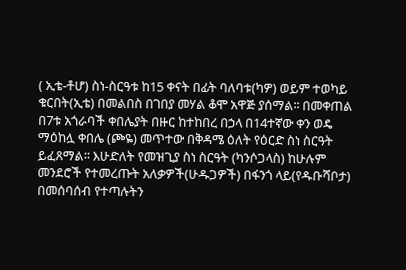( ኢቴ-ቶሆ) ስነ-ስርዓቱ ከ15 ቀናት በፊት ባለባቱ(ካዎ) ወይም ተወካይ ቁርበት(ኢቴ) በመልበስ በገበያ መሃል ቆሞ አዋጅ ያሰማል፡፡ በመቀጠል በ7ቱ አጎራባች ቀበሌያት በዙር ከተከበረ በኃላ በ14ተኛው ቀን ወዴ ማዕከሏ ቀበሌ (ጮዬ) መጥተው በቅዳሜ ዕለት የዕርድ ስነ ስርዓት ይፈጸማል፡፡ እሁድለት የመዝጊያ ስነ ስርዓት (ካንሶጋላስ) ከሁሉም መንደሮች የተመረጡት አለቃዎች(ሁዱጋዎች) በፋንጎ ላይ(የዱቡሻቦታ) በመሰባሰብ የተጣሉትን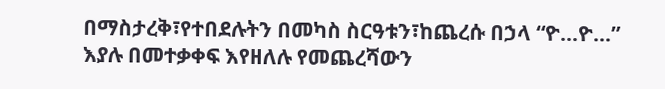በማስታረቅ፣የተበደሉትን በመካስ ስርዓቱን፣ከጨረሱ በኃላ “ዮ…ዮ…” እያሉ በመተቃቀፍ እየዘለሉ የመጨረሻውን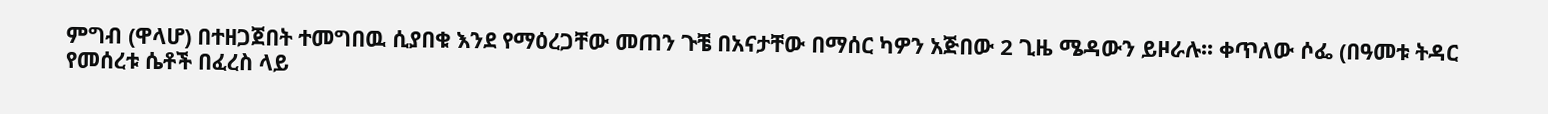ምግብ (ዋላሆ) በተዘጋጀበት ተመግበዉ ሲያበቁ እንደ የማዕረጋቸው መጠን ጉቼ በአናታቸው በማሰር ካዎን አጅበው 2 ጊዜ ሜዳውን ይዞራሉ፡፡ ቀጥለው ሶፌ (በዓመቱ ትዳር የመሰረቱ ሴቶች በፈረስ ላይ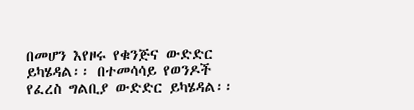በመሆን እየዞሩ የቁንጅና ውድድር ይካሄዳል፡፡ በተመሳሳይ የወንዶች የፈረስ ግልቢያ ውድድር ይካሄዳል፡፡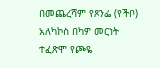በመጨረሻም የጾንፌ (የችቦ) አለካኮስ በካዎ መርነት ተፈጽሞ የጮዬ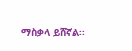ማስቃላ ይሸኛል፡፡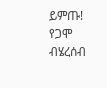ይምጡ! የጋሞ ብሄረሰብ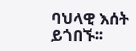ባህላዊ እሰት ይጎበኙ፡፡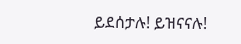ይደሰታሉ! ይዝናናሉ!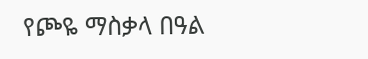የጮዬ ማስቃላ በዓል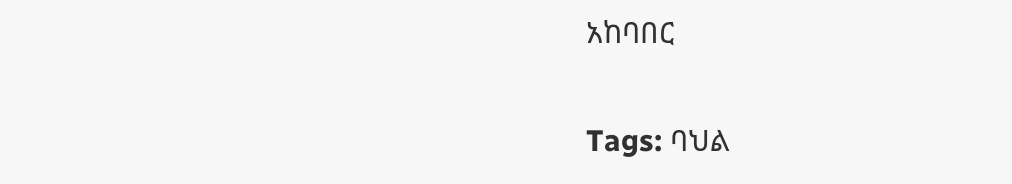አከባበር

Tags: ባህል